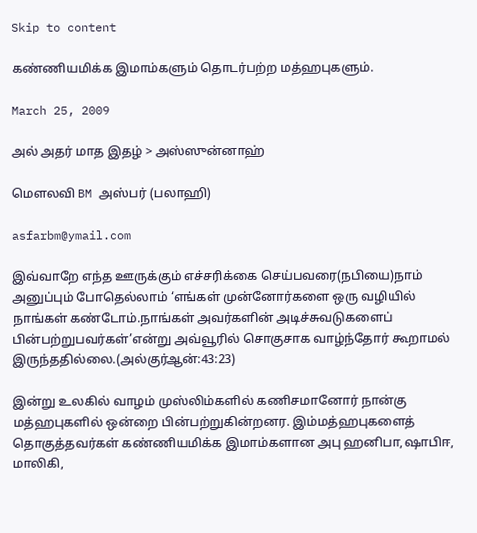Skip to content

கண்ணியமிக்க இமாம்களும் தொடர்பற்ற மத்ஹபுகளும்.

March 25, 2009

அல் அதர் மாத இதழ் > அஸ்ஸுன்னாஹ்

மௌலவி BM அஸ்பர் (பலாஹி)

asfarbm@ymail.com

இவ்வாறே எந்த ஊருக்கும் எச்சரிக்கை செய்பவரை(நபியை)நாம் அனுப்பும் போதெல்லாம் ‘எங்கள் முன்னோர்களை ஒரு வழியில் நாங்கள் கண்டோம்.நாங்கள் அவர்களின் அடிச்சுவடுகளைப் பின்பற்றுபவர்கள்’என்று அவ்வூரில் சொகுசாக வாழ்ந்தோர் கூறாமல் இருந்ததில்லை.(அல்குர்ஆன்:43:23)

இன்று உலகில் வாழம் முஸ்லிம்களில் கணிசமானோர் நான்கு மத்ஹபுகளில் ஒன்றை பின்பற்றுகின்றனர. இம்மத்ஹபுகளைத் தொகுத்தவர்கள் கண்ணியமிக்க இமாம்களான அபு ஹனிபா,ஷாபிஈ, மாலிகி,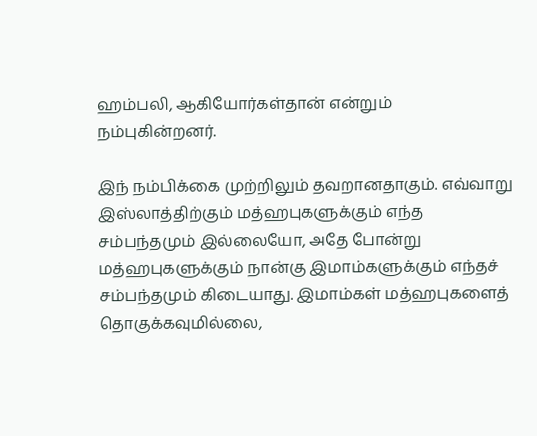ஹம்பலி, ஆகியோர்கள்தான் என்றும் நம்புகின்றனர்.

இந் நம்பிக்கை முற்றிலும் தவறானதாகும். எவ்வாறு இஸ்லாத்திற்கும் மத்ஹபுகளுக்கும் எந்த சம்பந்தமும் இல்லையோ, அதே போன்று மத்ஹபுகளுக்கும் நான்கு இமாம்களுக்கும் எந்தச் சம்பந்தமும் கிடையாது. இமாம்கள் மத்ஹபுகளைத் தொகுக்கவுமில்லை,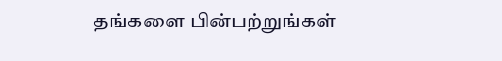தங்களை பின்பற்றுங்கள்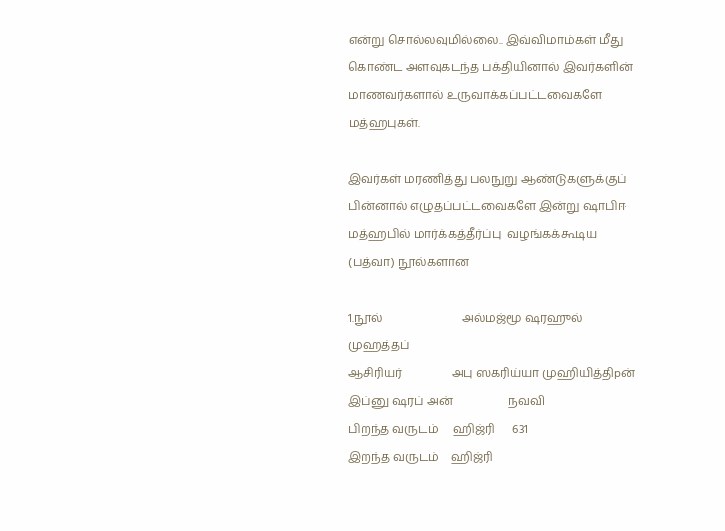என்று சொல்லவுமில்லை.. இவ்விமாம்கள் மீது கொண்ட அளவுகடந்த பக்தியினால் இவர்களின் மாணவர்களால் உருவாக்கப்பட்டவைகளே மத்ஹபுகள்.

இவர்கள் மரணித்து பலநுறு ஆண்டுகளுக்குப் பின்னால் எழுதப்பட்டவைகளே இன்று ஷாபிஈ மத்ஹபில் மார்க்கத்தீர்ப்பு  வழங்கக்கூடிய (பத்வா) நூல்களான

1.நூல்                           அல்மஜ்மூ ஷரஹுல் முஹத்தப்
ஆசிரியர்                 அபு ஸகரிய்யா முஹியித்திpன் இப்னு ஷரப் அன்                   நவவி
பிறந்த வருடம்     ஹிஜ்ரி      631
இறந்த வருடம்    ஹிஜ்ரி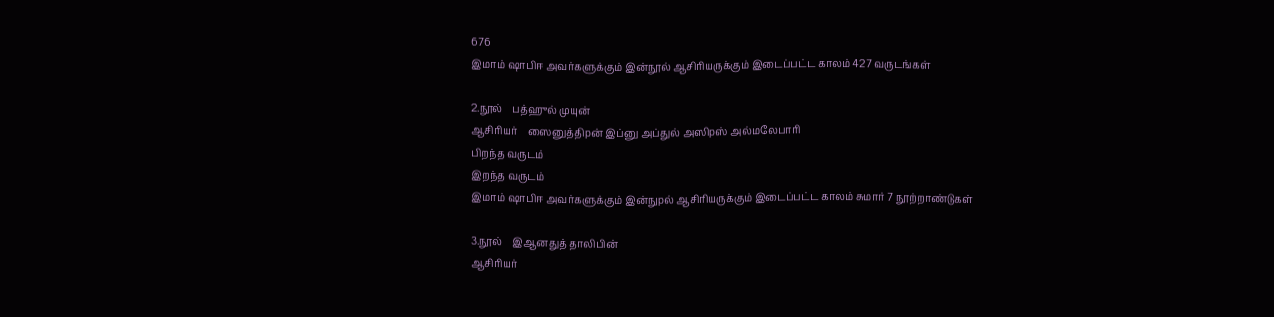676
இமாம் ஷாபிஈ அவர்களுக்கும் இன்நூல் ஆசிரியருக்கும் இடைப்பட்ட காலம் 427 வருடங்கள்

2.நூல்    பத்ஹுல் முயுன்
ஆசிரியர்    ஸைனுத்திpன் இப்னு அப்துல் அஸிpஸ் அல்மலேபாரி
பிறந்த வருடம்
இறந்த வருடம்
இமாம் ஷாபிஈ அவர்களுக்கும் இன்நுpல் ஆசிரியருக்கும் இடைப்பட்ட காலம் சுமார் 7 நூற்றாண்டுகள்

3.நூல்    இஆனதுத் தாலிபின்
ஆசிரியர்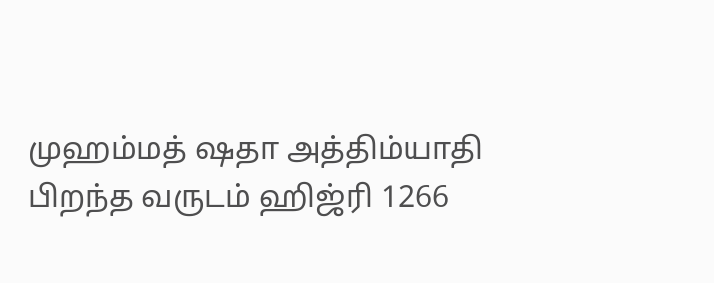முஹம்மத் ஷதா அத்திம்யாதி
பிறந்த வருடம் ஹிஜ்ரி 1266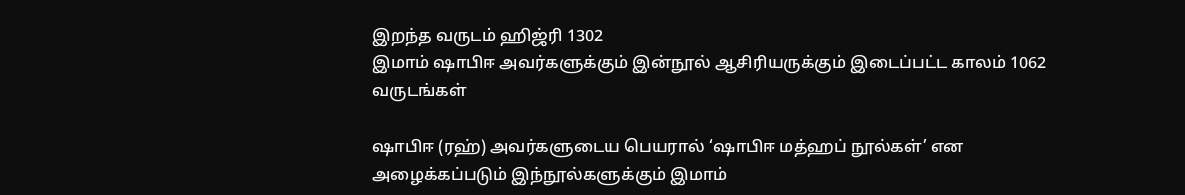இறந்த வருடம் ஹிஜ்ரி 1302
இமாம் ஷாபிஈ அவர்களுக்கும் இன்நூல் ஆசிரியருக்கும் இடைப்பட்ட காலம் 1062 வருடங்கள்

ஷாபிஈ (ரஹ்) அவர்களுடைய பெயரால் ‘ஷாபிஈ மத்ஹப் நூல்கள்’ என அழைக்கப்படும் இந்நூல்களுக்கும் இமாம்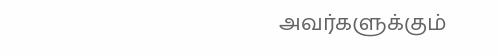அவர்களுக்கும்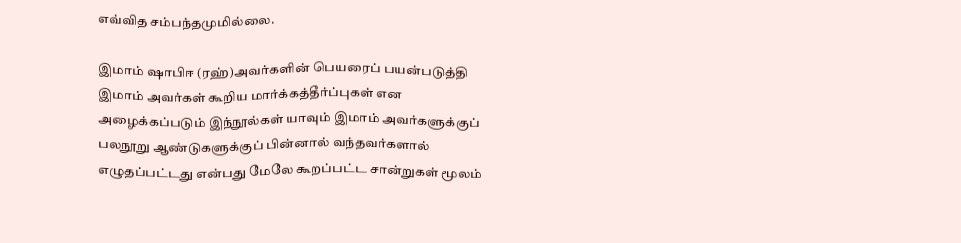எவ்வித சம்பந்தமுமில்லை.

இமாம் ஷாபிஈ (ரஹ்)அவர்களின் பெயரைப் பயன்படுத்தி இமாம் அவர்கள் கூறிய மார்க்கத்தீர்ப்புகள் என அழைக்கப்படும் இந்நூல்கள் யாவும் இமாம் அவர்களுக்குப் பலநூறு ஆண்டுகளுக்குப் பின்னால் வந்தவர்களால் எழுதப்பட்டது என்பது மேலே கூறப்பட்ட சான்றுகள் மூலம்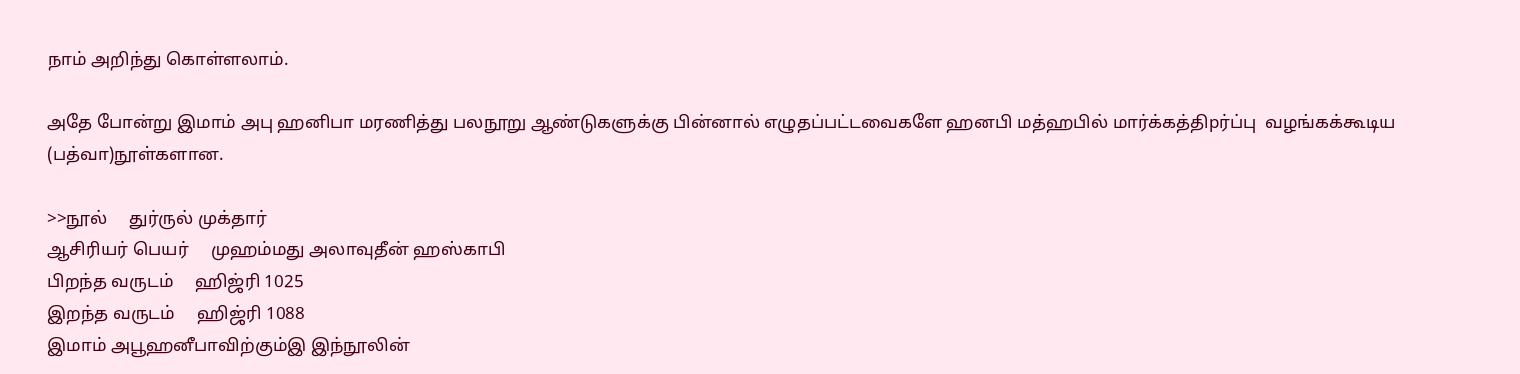நாம் அறிந்து கொள்ளலாம்.

அதே போன்று இமாம் அபு ஹனிபா மரணித்து பலநூறு ஆண்டுகளுக்கு பின்னால் எழுதப்பட்டவைகளே ஹனபி மத்ஹபில் மார்க்கத்திpர்ப்பு  வழங்கக்கூடிய (பத்வா)நூள்களான.

>>நூல்     துர்ருல் முக்தார்
ஆசிரியர் பெயர்     முஹம்மது அலாவுதீன் ஹஸ்காபி
பிறந்த வருடம்     ஹிஜ்ரி 1025
இறந்த வருடம்     ஹிஜ்ரி 1088
இமாம் அபூஹனீபாவிற்கும்இ இந்நூலின்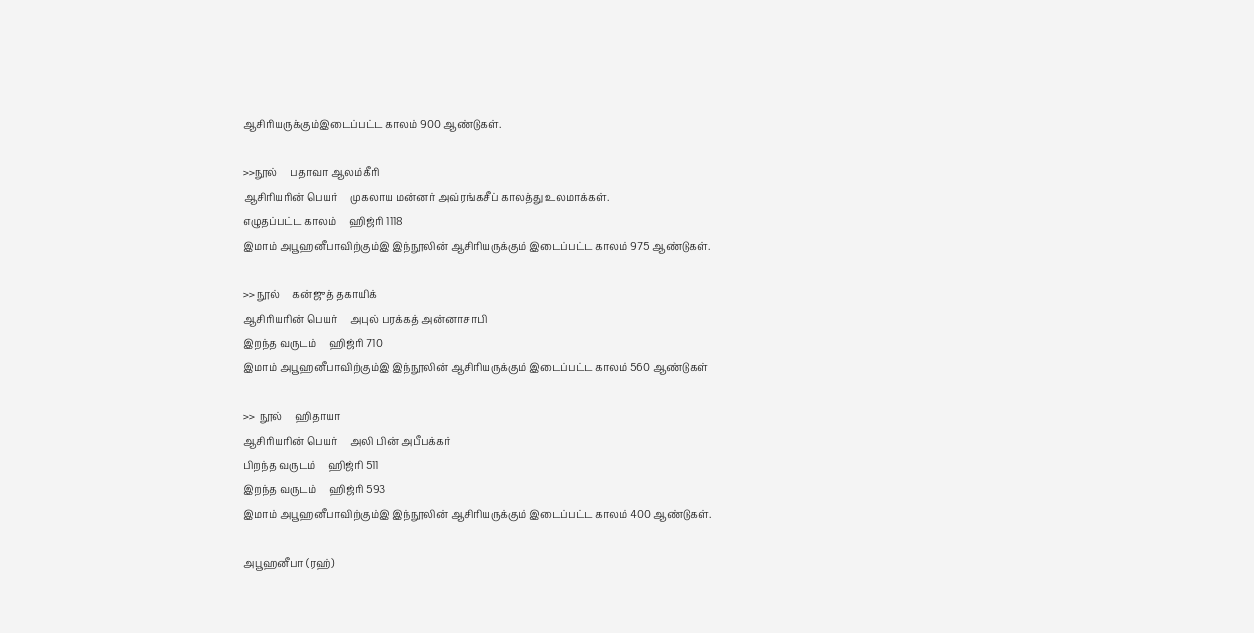ஆசிரியருக்கும்இடைப்பட்ட காலம் 900 ஆண்டுகள்.

>>நூல்     பதாவா ஆலம்கீரி
ஆசிரியரின் பெயர்     முகலாய மன்னர் அவ்ரங்கசீப் காலத்து உலமாக்கள்.
எழுதப்பட்ட காலம்     ஹிஜ்ரி 1118
இமாம் அபூஹனீபாவிற்கும்இ இந்நூலின் ஆசிரியருக்கும் இடைப்பட்ட காலம் 975 ஆண்டுகள்.

>> நூல்     கன்ஜுத் தகாயிக்
ஆசிரியரின் பெயர்     அபுல் பரக்கத் அன்னாசாபி
இறந்த வருடம்     ஹிஜ்ரி 710
இமாம் அபூஹனீபாவிற்கும்இ இந்நூலின் ஆசிரியருக்கும் இடைப்பட்ட காலம் 560 ஆண்டுகள்

>>  நூல்     ஹிதாயா
ஆசிரியரின் பெயர்     அலி பின் அபீபக்கர்
பிறந்த வருடம்     ஹிஜ்ரி 511
இறந்த வருடம்     ஹிஜ்ரி 593
இமாம் அபூஹனீபாவிற்கும்இ இந்நூலின் ஆசிரியருக்கும் இடைப்பட்ட காலம் 400 ஆண்டுகள்.

அபூஹனீபா (ரஹ்)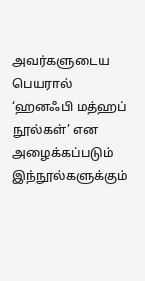அவர்களுடைய பெயரால் ‘ஹனஃபி மத்ஹப் நூல்கள்’ என அழைக்கப்படும் இந்நூல்களுக்கும்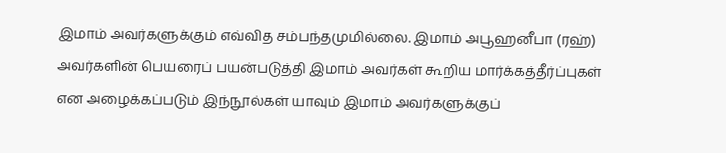இமாம் அவர்களுக்கும் எவ்வித சம்பந்தமுமில்லை. இமாம் அபூஹனீபா (ரஹ்) அவர்களின் பெயரைப் பயன்படுத்தி இமாம் அவர்கள் கூறிய மார்க்கத்தீர்ப்புகள் என அழைக்கப்படும் இந்நூல்கள் யாவும் இமாம் அவர்களுக்குப்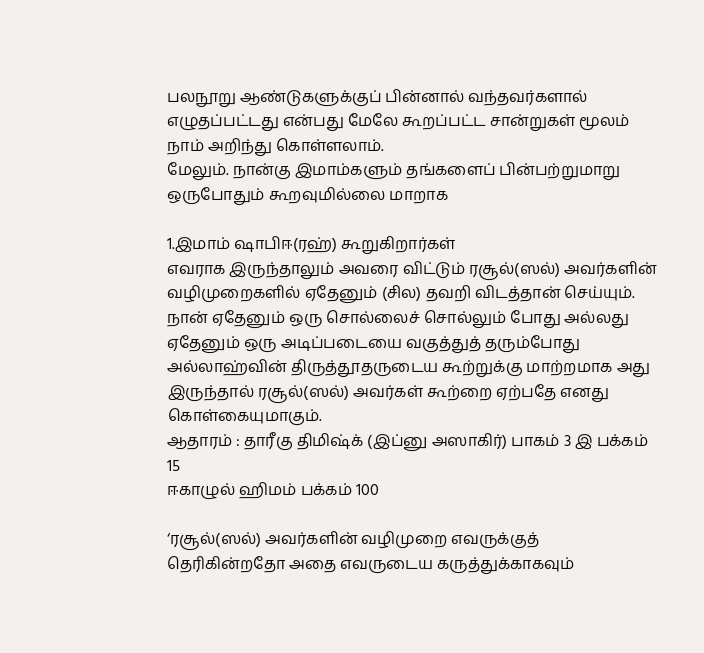பலநூறு ஆண்டுகளுக்குப் பின்னால் வந்தவர்களால் எழுதப்பட்டது என்பது மேலே கூறப்பட்ட சான்றுகள் மூலம் நாம் அறிந்து கொள்ளலாம்.
மேலும். நான்கு இமாம்களும் தங்களைப் பின்பற்றுமாறு ஒருபோதும் கூறவுமில்லை மாறாக

1.இமாம் ஷாபிஈ(ரஹ்) கூறுகிறார்கள்
எவராக இருந்தாலும் அவரை விட்டும் ரசூல்(ஸல்) அவர்களின் வழிமுறைகளில் ஏதேனும் (சில) தவறி விடத்தான் செய்யும். நான் ஏதேனும் ஒரு சொல்லைச் சொல்லும் போது அல்லது ஏதேனும் ஒரு அடிப்படையை வகுத்துத் தரும்போது அல்லாஹ்வின் திருத்தூதருடைய கூற்றுக்கு மாற்றமாக அது இருந்தால் ரசூல்(ஸல்) அவர்கள் கூற்றை ஏற்பதே எனது கொள்கையுமாகும்.
ஆதாரம் : தாரீகு திமிஷ்க் (இப்னு அஸாகிர்) பாகம் 3 இ பக்கம் 15
ஈகாழுல் ஹிமம் பக்கம் 100

‘ரசூல்(ஸல்) அவர்களின் வழிமுறை எவருக்குத் தெரிகின்றதோ அதை எவருடைய கருத்துக்காகவும்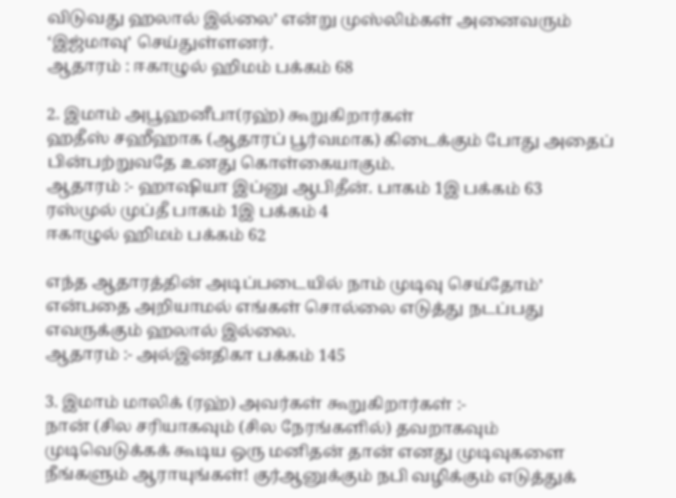விடுவது ஹலால் இல்லை’ என்று முஸ்லிம்கள் அனைவரும் ‘இஜ்மாவு’ செய்துள்ளனர்.
ஆதாரம் : ஈகாழுல் ஹிமம் பக்கம் 68

2. இமாம் அபூஹனீபா(ரஹ்) கூறுகிறார்கள்
ஹதீஸ் சஹீஹாக (ஆதாரப் பூர்வமாக) கிடைக்கும் போது அதைப் பின்பற்றுவதே உனது கொள்கையாகும்.
ஆதாரம் :- ஹாஷியா இப்னு ஆபிதீன். பாகம் 1இ பக்கம் 63
ரஸ்முல் முப்தீ பாகம் 1இ பக்கம் 4
ஈகாழுல் ஹிமம் பக்கம் 62

எந்த ஆதாரத்தின் அடிப்படையில் நாம் முடிவு செய்தோம்’ என்பதை அறியாமல் எங்கள் சொல்லை எடுத்து நடப்பது எவருக்கும் ஹலால் இல்லை.
ஆதாரம் :- அல்இன்திகா பக்கம் 145

3. இமாம் மாலிக் (ரஹ்) அவர்கள் கூறுகிறார்கள் :-
நான் (சில சரியாகவும் (சில நேரங்களில்) தவறாகவும் முடிவெடுக்கக் கூடிய ஒரு மனிதன் தான் எனது முடிவுகளை நீங்களும் ஆராயுங்கள்! குர்ஆனுக்கும் நபி வழிக்கும் எடுத்துக்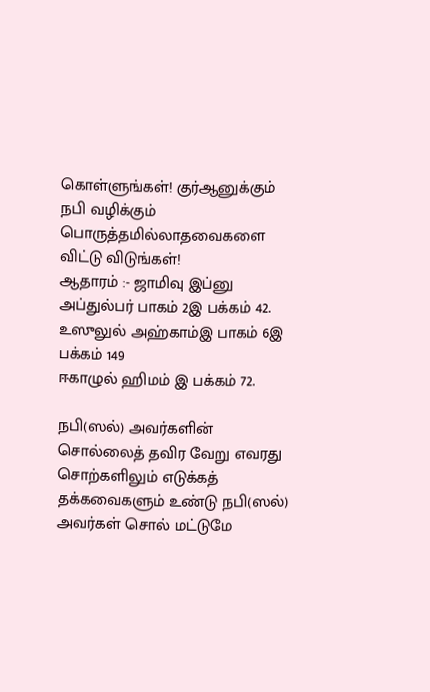கொள்ளுங்கள்! குர்ஆனுக்கும் நபி வழிக்கும் பொருத்தமில்லாதவைகளை விட்டு விடுங்கள்!
ஆதாரம் :- ஜாமிவு இப்னு அப்துல்பர் பாகம் 2இ பக்கம் 42.
உஸுலுல் அஹ்காம்இ பாகம் 6இ பக்கம் 149
ஈகாழுல் ஹிமம் இ பக்கம் 72.

நபி(ஸல்) அவர்களின் சொல்லைத் தவிர வேறு எவரது சொற்களிலும் எடுக்கத் தக்கவைகளும் உண்டு நபி(ஸல்) அவர்கள் சொல் மட்டுமே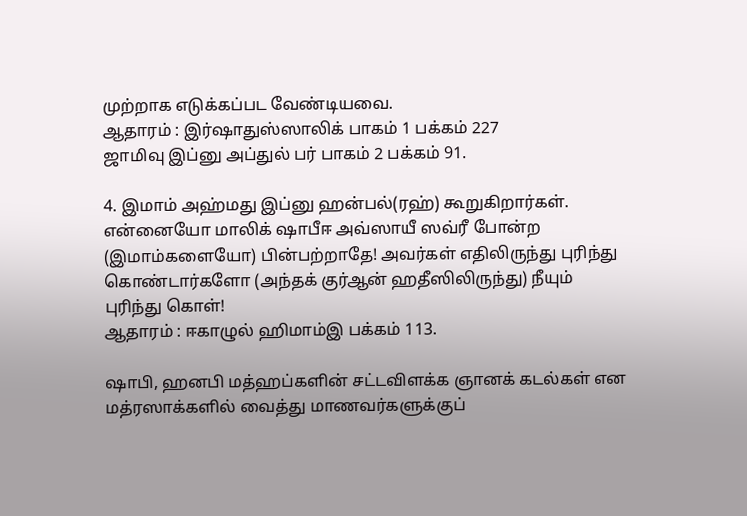முற்றாக எடுக்கப்பட வேண்டியவை.
ஆதாரம் : இர்ஷாதுஸ்ஸாலிக் பாகம் 1 பக்கம் 227
ஜாமிவு இப்னு அப்துல் பர் பாகம் 2 பக்கம் 91.

4. இமாம் அஹ்மது இப்னு ஹன்பல்(ரஹ்) கூறுகிறார்கள்.
என்னையோ மாலிக் ஷாபீஈ அவ்ஸாயீ ஸவ்ரீ போன்ற (இமாம்களையோ) பின்பற்றாதே! அவர்கள் எதிலிருந்து புரிந்து கொண்டார்களோ (அந்தக் குர்ஆன் ஹதீஸிலிருந்து) நீயும் புரிந்து கொள்!
ஆதாரம் : ஈகாழுல் ஹிமாம்இ பக்கம் 113.

ஷாபி, ஹனபி மத்ஹப்களின் சட்டவிளக்க ஞானக் கடல்கள் என மத்ரஸாக்களில் வைத்து மாணவர்களுக்குப்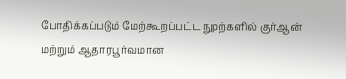போதிக்கப்படும் மேற்கூறப்பட்ட நுpற்களில் குர்ஆன் மற்றும் ஆதாரபூர்வமான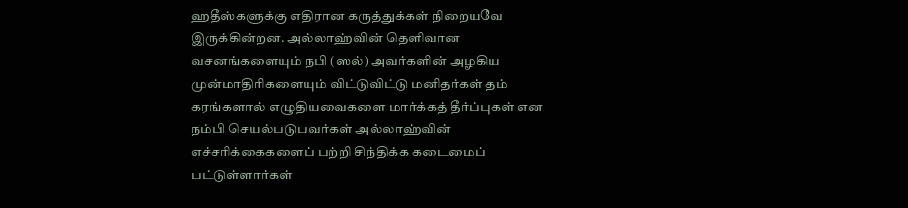ஹதீஸ்களுக்கு எதிரான கருத்துக்கள் நிறையவே இருக்கின்றன. அல்லாஹ்வின் தெளிவான வசனங்களையும் நபி (ஸல்) அவர்களின் அழகிய முன்மாதிரிகளையும் விட்டுவிட்டு மனிதர்கள் தம் கரங்களால் எழுதியவைகளை மார்க்கத் தீர்ப்புகள் என நம்பி செயல்படுபவர்கள் அல்லாஹ்வின் எச்சரிக்கைகளைப் பற்றி சிந்திக்க கடைமைப் பட்டுள்ளார்கள்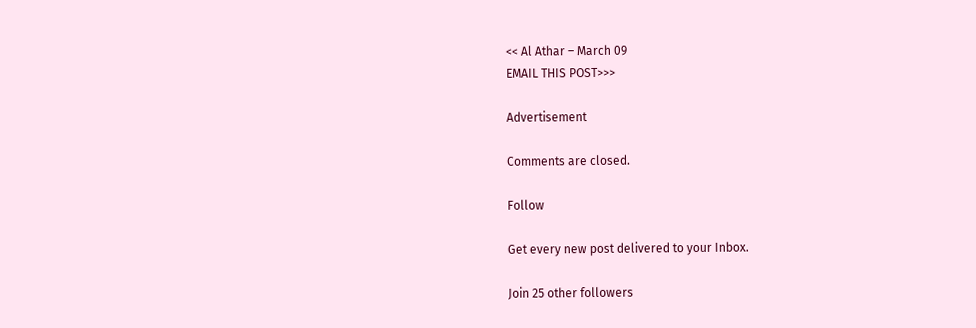<< Al Athar – March 09
EMAIL THIS POST>>>

Advertisement

Comments are closed.

Follow

Get every new post delivered to your Inbox.

Join 25 other followers